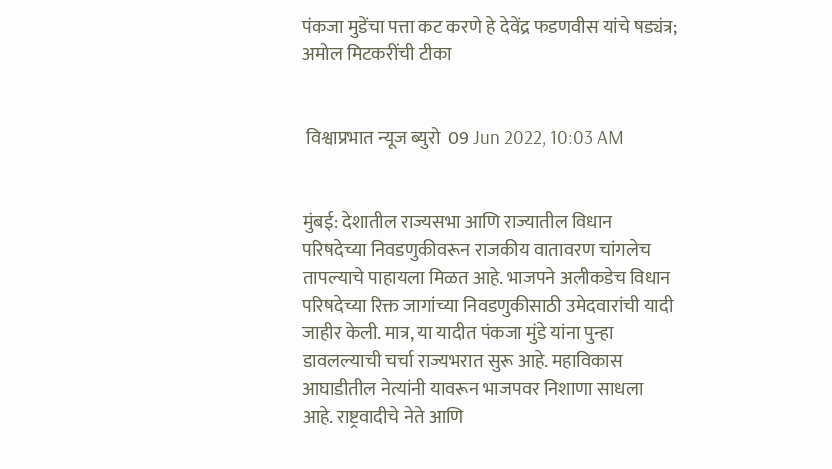पंकजा मुडेंचा पत्ता कट करणे हे देवेंद्र फडणवीस यांचे षड्यंत्र; अमोल मिटकरींची टीका


 विश्वाप्रभात न्यूज ब्युरो  09 Jun 2022, 10:03 AM


मुंबई: देशातील राज्यसभा आणि राज्यातील विधान परिषदेच्या निवडणुकीवरून राजकीय वातावरण चांगलेच तापल्याचे पाहायला मिळत आहे. भाजपने अलीकडेच विधान परिषदेच्या रिक्त जागांच्या निवडणुकीसाठी उमेदवारांची यादी जाहीर केली. मात्र, या यादीत पंकजा मुंडे यांना पुन्हा डावलल्याची चर्चा राज्यभरात सुरू आहे. महाविकास आघाडीतील नेत्यांनी यावरून भाजपवर निशाणा साधला आहे. राष्ट्रवादीचे नेते आणि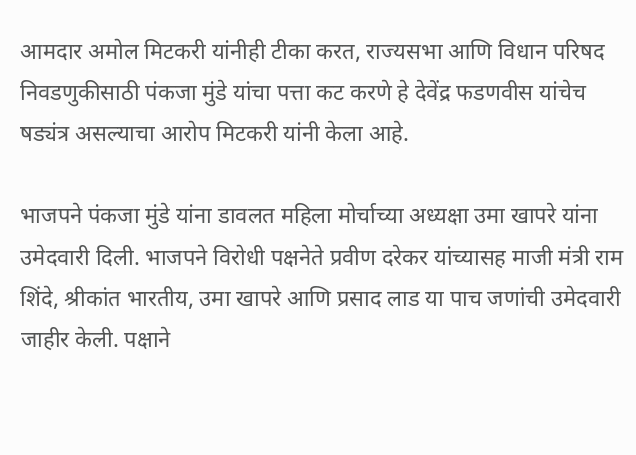आमदार अमोल मिटकरी यांनीही टीका करत, राज्यसभा आणि विधान परिषद निवडणुकीसाठी पंकजा मुंडे यांचा पत्ता कट करणे हे देवेंद्र फडणवीस यांचेच षड्यंत्र असल्याचा आरोप मिटकरी यांनी केला आहे.

भाजपने पंकजा मुंडे यांना डावलत महिला मोर्चाच्या अध्यक्षा उमा खापरे यांना उमेदवारी दिली. भाजपने विरोधी पक्षनेते प्रवीण दरेकर यांच्यासह माजी मंत्री राम शिंदे, श्रीकांत भारतीय, उमा खापरे आणि प्रसाद लाड या पाच जणांची उमेदवारी जाहीर केली. पक्षाने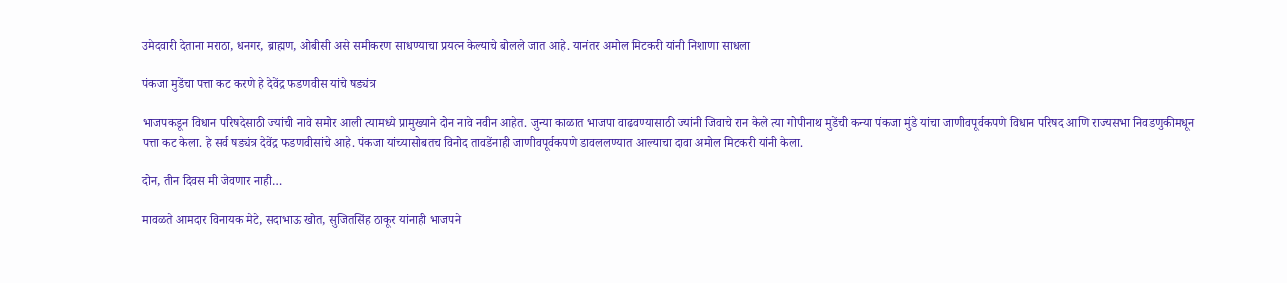उमेदवारी देताना मराठा, धनगर, ब्राह्मण, ओबीसी असे समीकरण साधण्याचा प्रयत्न केल्याचे बोलले जात आहे. यानंतर अमोल मिटकरी यांनी निशाणा साधला

पंकजा मुडेंचा पत्ता कट करणे हे देवेंद्र फडणवीस यांचे षड्यंत्र

भाजपकडून विधान परिषदेसाठी ज्यांची नावे समोर आली त्यामध्ये प्रामुख्याने दोन नावे नवीन आहेत. जुन्या काळात भाजपा वाढवण्यासाठी ज्यांनी जिवाचे रान केले त्या गोपीनाथ मुडेंची कन्या पंकजा मुंडे यांचा जाणीवपूर्वकपणे विधान परिषद आणि राज्यसभा निवडणुकीमधून पत्ता कट केला. हे सर्व षड्यंत्र देवेंद्र फडणवीसांचे आहे. पंकजा यांच्यासोबतच विनोद तावडेंनाही जाणीवपूर्वकपणे डावललण्यात आल्याचा दावा अमोल मिटकरी यांनी केला.

दोन, तीन दिवस मी जेवणार नाही…

मावळते आमदार विनायक मेटे, सदाभाऊ खोत, सुजितसिंह ठाकूर यांनाही भाजपने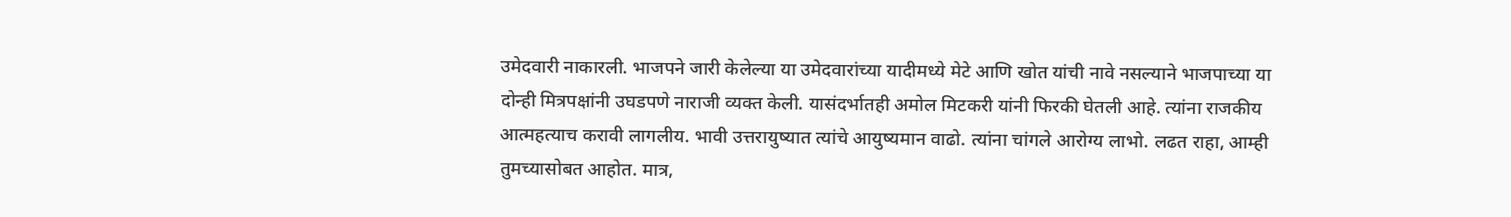उमेदवारी नाकारली. भाजपने जारी केलेल्या या उमेदवारांच्या यादीमध्ये मेटे आणि खोत यांची नावे नसल्याने भाजपाच्या या दोन्ही मित्रपक्षांनी उघडपणे नाराजी व्यक्त केली. यासंदर्भातही अमोल मिटकरी यांनी फिरकी घेतली आहे. त्यांना राजकीय आत्महत्याच करावी लागलीय. भावी उत्तरायुष्यात त्यांचे आयुष्यमान वाढो. त्यांना चांगले आरोग्य लाभो. लढत राहा, आम्ही तुमच्यासोबत आहोत. मात्र,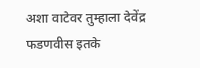अशा वाटेवर तुम्हाला देवेंद्र फडणवीस इतके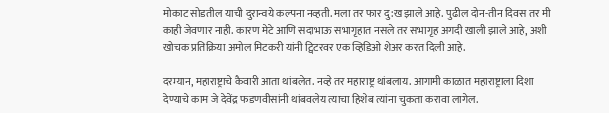मोकाट सोडतील याची दुरान्वये कल्पना नव्हती. मला तर फार दु:ख झाले आहे. पुढील दोन-तीन दिवस तर मी काही जेवणार नाही. कारण मेटे आणि सदाभाऊ सभागृहात नसले तर सभागृह अगदी खाली झाले आहे, अशी खोचक प्रतिक्रिया अमोल मिटकरी यांनी ट्विटरवर एक व्हिडिओ शेअर करत दिली आहे.

दरम्यान, महाराष्ट्राचे कैवारी आता थांबलेत. नव्हे तर महाराष्ट्र थांबलाय. आगामी काळात महाराष्ट्राला दिशा देण्याचे काम जे देवेंद्र फडणवीसांनी थांबवलेय त्याचा हिशेब त्यांना चुकता करावा लागेल.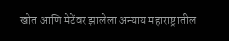खोत आणि मेटेंवर झालेला अन्याय महाराष्ट्रातील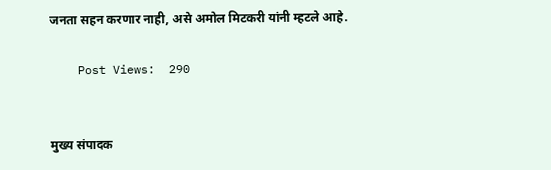जनता सहन करणार नाही, असे अमोल मिटकरी यांनी म्हटले आहे.

    Post Views:  290


मुख्य संपादक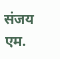संजय एम.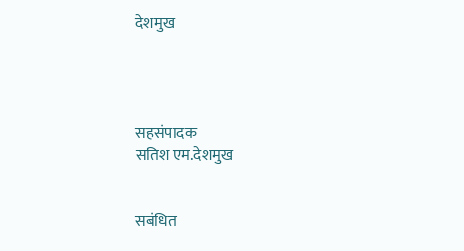देशमुख




सहसंपादक
सतिश एम.देशमुख


सबंधित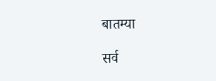बातम्या

सर्व